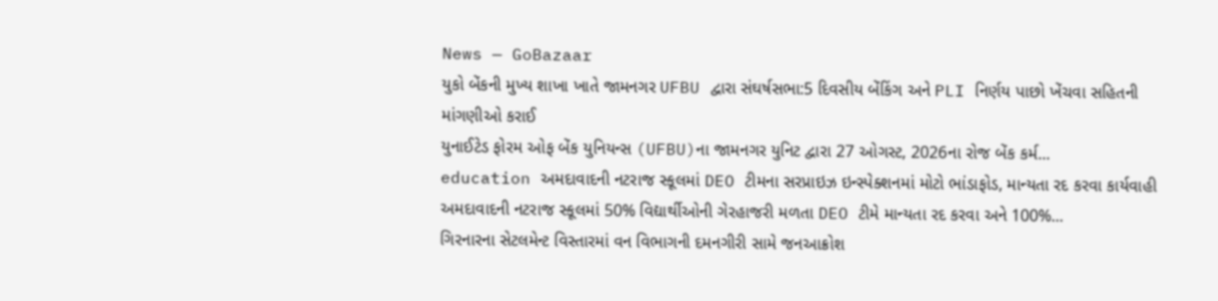News — GoBazaar
યુકો બેંકની મુખ્ય શાખા ખાતે જામનગર UFBU દ્વારા સંઘર્ષસભા:5 દિવસીય બેંકિંગ અને PLI નિર્ણય પાછો ખેંચવા સહિતની માંગણીઓ કરાઈ
યુનાઈટેડ ફોરમ ઓફ બેંક યુનિયન્સ (UFBU)ના જામનગર યુનિટ દ્વારા 27 ઓગસ્ટ, 2026ના રોજ બેંક કર્મ...
education અમદાવાદની નટરાજ સ્કૂલમાં DEO ટીમના સરપ્રાઇઝ ઇન્સ્પેક્શનમાં મોટો ભાંડાફોડ, માન્યતા રદ કરવા કાર્યવાહી
અમદાવાદની નટરાજ સ્કૂલમાં 50% વિદ્યાર્થીઓની ગેરહાજરી મળતા DEO ટીમે માન્યતા રદ કરવા અને 100%...
ગિરનારના સેટલમેન્ટ વિસ્તારમાં વન વિભાગની દમનગીરી સામે જનઆક્રોશ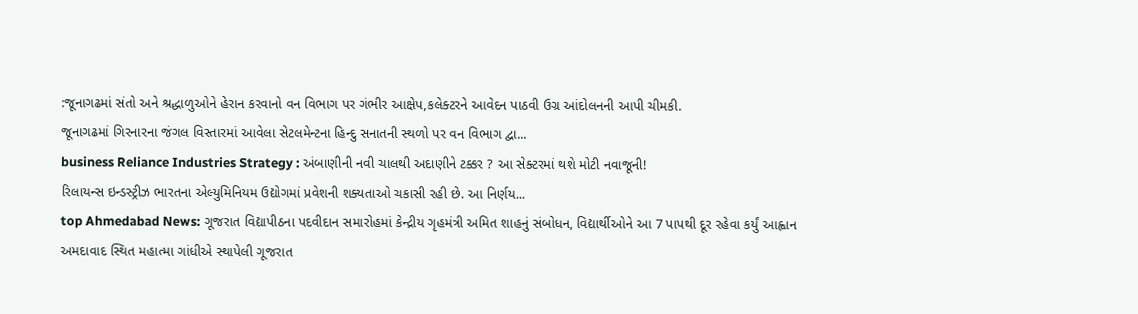:જૂનાગઢમાં સંતો અને શ્રદ્ધાળુઓને હેરાન કરવાનો વન વિભાગ પર ગંભીર આક્ષેપ,કલેક્ટરને આવેદન પાઠવી ઉગ્ર આંદોલનની આપી ચીમકી.
જૂનાગઢમાં ગિરનારના જંગલ વિસ્તારમાં આવેલા સેટલમેન્ટના હિન્દુ સનાતની સ્થળો પર વન વિભાગ દ્વા...
business Reliance Industries Strategy : અંબાણીની નવી ચાલથી અદાણીને ટક્કર ? આ સેક્ટરમાં થશે મોટી નવાજૂની!
રિલાયન્સ ઇન્ડસ્ટ્રીઝ ભારતના એલ્યુમિનિયમ ઉદ્યોગમાં પ્રવેશની શક્યતાઓ ચકાસી રહી છે. આ નિર્ણય...
top Ahmedabad News: ગૂજરાત વિદ્યાપીઠના પદવીદાન સમારોહમાં કેન્દ્રીય ગૃહમંત્રી અમિત શાહનું સંબોધન, વિદ્યાર્થીઓને આ 7 પાપથી દૂર રહેવા કર્યું આહ્વાન
અમદાવાદ સ્થિત મહાત્મા ગાંધીએ સ્થાપેલી ગૂજરાત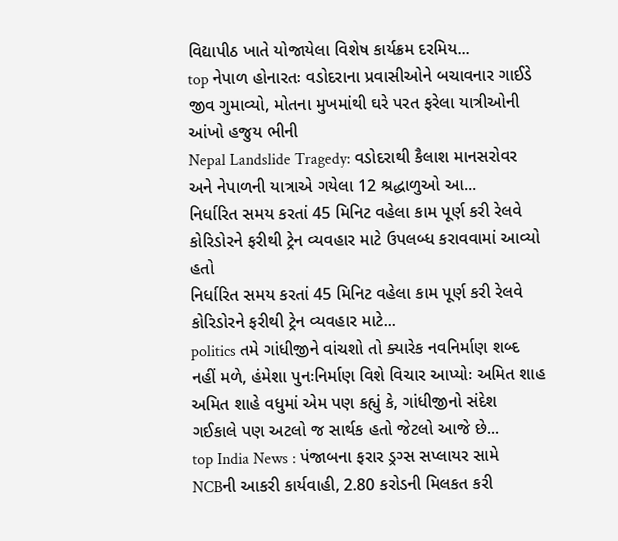વિદ્યાપીઠ ખાતે યોજાયેલા વિશેષ કાર્યક્રમ દરમિય...
top નેપાળ હોનારતઃ વડોદરાના પ્રવાસીઓને બચાવનાર ગાઈડે જીવ ગુમાવ્યો, મોતના મુખમાંથી ઘરે પરત ફરેલા યાત્રીઓની આંખો હજુય ભીની
Nepal Landslide Tragedy: વડોદરાથી કૈલાશ માનસરોવર અને નેપાળની યાત્રાએ ગયેલા 12 શ્રદ્ધાળુઓ આ...
નિર્ધારિત સમય કરતાં 45 મિનિટ વહેલા કામ પૂર્ણ કરી રેલવે કોરિડોરને ફરીથી ટ્રેન વ્યવહાર માટે ઉપલબ્ધ કરાવવામાં આવ્યો હતો
નિર્ધારિત સમય કરતાં 45 મિનિટ વહેલા કામ પૂર્ણ કરી રેલવે કોરિડોરને ફરીથી ટ્રેન વ્યવહાર માટે...
politics તમે ગાંધીજીને વાંચશો તો ક્યારેક નવનિર્માણ શબ્દ નહીં મળે, હંમેશા પુનઃનિર્માણ વિશે વિચાર આપ્યોઃ અમિત શાહ
અમિત શાહે વધુમાં એમ પણ કહ્યું કે, ગાંધીજીનો સંદેશ ગઈકાલે પણ અટલો જ સાર્થક હતો જેટલો આજે છે...
top India News : પંજાબના ફરાર ડ્રગ્સ સપ્લાયર સામે NCBની આકરી કાર્યવાહી, 2.80 કરોડની મિલકત કરી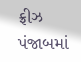ફ્રીઝ
પંજાબમાં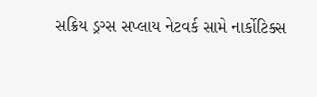સક્રિય ડ્રગ્સ સપ્લાય નેટવર્ક સામે નાર્કોટિક્સ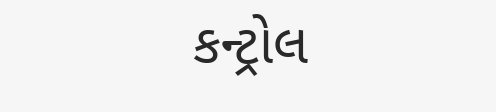કન્ટ્રોલ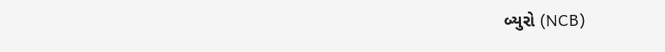બ્યુરો (NCB)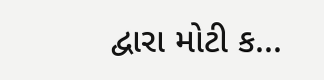દ્વારા મોટી ક...